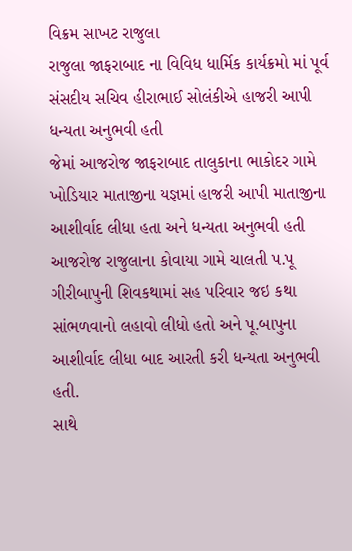વિક્રમ સાખટ રાજુલા
રાજુલા જાફરાબાદ ના વિવિધ ધાર્મિક કાર્યક્રમો માં પૂર્વ સંસદીય સચિવ હીરાભાઈ સોલંકીએ હાજરી આપી ધન્યતા અનુભવી હતી
જેમાં આજરોજ જાફરાબાદ તાલુકાના ભાકોદર ગામે ખોડિયાર માતાજીના યજ્ઞમાં હાજરી આપી માતાજીના આશીર્વાદ લીધા હતા અને ધન્યતા અનુભવી હતી
આજરોજ રાજુલાના કોવાયા ગામે ચાલતી પ.પૂ ગીરીબાપુની શિવકથામાં સહ પરિવાર જઇ કથા સાંભળવાનો લહાવો લીધો હતો અને પૂ.બાપુના આશીર્વાદ લીધા બાદ આરતી કરી ધન્યતા અનુભવી હતી.
સાથે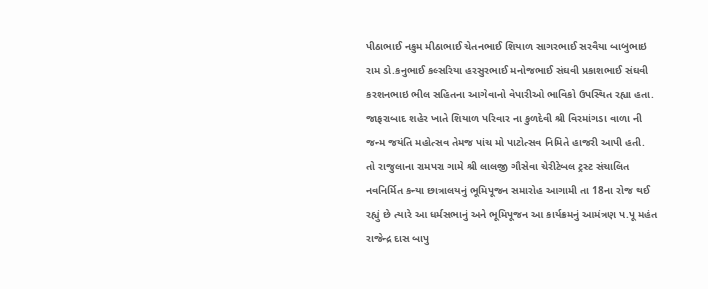પીઠાભાઈ નકુમ મીઠાભાઈ ચેતનભાઈ શિયાળ સાગરભાઈ સરવૈયા બાબુભાઇ રામ ડો.કનુભાઈ કલ્સરિયા હરસુરભાઈ મનોજભાઈ સંઘવી પ્રકાશભાઈ સંઘવી કરશનભાઇ ભીલ સહિતના આગેવાનો વેપારીઓ ભાવિકો ઉપસ્થિત રહ્યા હતા.
જાફરાબાદ શહેર ખાતે શિયાળ પરિવાર ના કુળદેવી શ્રી વિરમાંગડા વાળા ની જન્મ જયંતિ મહોત્સવ તેમજ પાંચ મો પાટોત્સવ નિમિતે હાજરી આપી હતી.
તો રાજુલાના રામપરા ગામે શ્રી લાલજી ગૌસેવા ચેરીટેબલ ટ્રસ્ટ સંચાલિત નવનિર્મિત કન્યા છાત્રાલયનું ભૂમિપૂજન સમારોહ આગામી તા 18ના રોજ થઈ રહ્યું છે ત્યારે આ ધર્મસભાનું અને ભૂમિપૂજન આ કાર્યક્રમનું આમંત્રણ પ.પૂ મહંત રાજેન્દ્ર દાસ બાપુ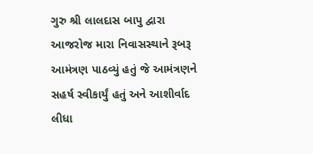ગુરુ શ્રી લાલદાસ બાપુ દ્વારા આજરોજ મારા નિવાસસ્થાને રૂબરૂ આમંત્રણ પાઠવ્યું હતું જે આમંત્રણને સહર્ષ સ્વીકાર્યું હતું અને આશીર્વાદ લીધા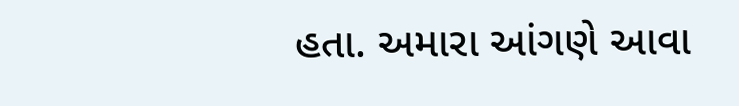હતા. અમારા આંગણે આવા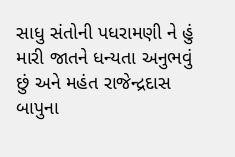સાધુ સંતોની પધરામણી ને હું મારી જાતને ધન્યતા અનુભવું છું અને મહંત રાજેન્દ્રદાસ બાપુના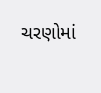ચરણોમાં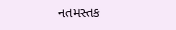નતમસ્તક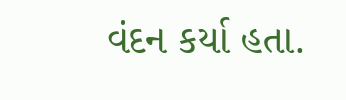વંદન કર્યા હતા.